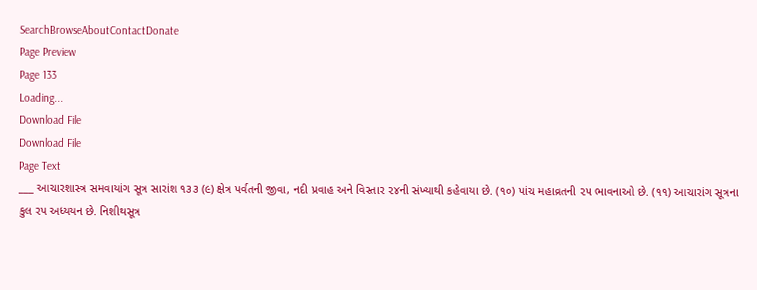SearchBrowseAboutContactDonate
Page Preview
Page 133
Loading...
Download File
Download File
Page Text
___ આચારશાસ્ત્ર સમવાયાંગ સૂત્ર સારાંશ ૧૩૩ (૯) ક્ષેત્ર પર્વતની જીવા, નદી પ્રવાહ અને વિસ્તાર ૨૪ની સંખ્યાથી કહેવાયા છે. (૧૦) પાંચ મહાવ્રતની ૨૫ ભાવનાઓ છે. (૧૧) આચારાંગ સૂત્રના કુલ રપ અધ્યયન છે. નિશીથસૂત્ર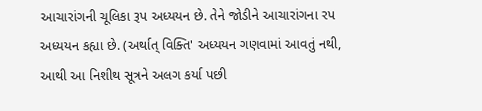આચારાંગની ચૂલિકા રૂપ અધ્યયન છે. તેને જોડીને આચારાંગના રપ અધ્યયન કહ્યા છે. (અર્થાત્ વિક્તિ' અધ્યયન ગણવામાં આવતું નથી, આથી આ નિશીથ સૂત્રને અલગ કર્યા પછી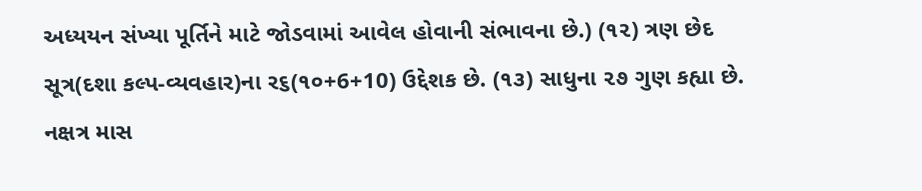અધ્યયન સંખ્યા પૂર્તિને માટે જોડવામાં આવેલ હોવાની સંભાવના છે.) (૧૨) ત્રણ છેદ સૂત્ર(દશા કલ્પ-વ્યવહાર)ના ર૬(૧૦+6+10) ઉદ્દેશક છે. (૧૩) સાધુના ૨૭ ગુણ કહ્યા છે. નક્ષત્ર માસ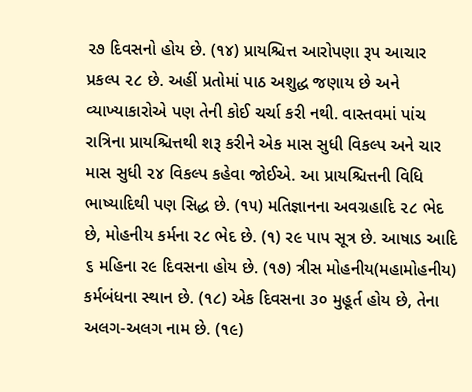૨૭ દિવસનો હોય છે. (૧૪) પ્રાયશ્ચિત્ત આરોપણા રૂપ આચાર પ્રકલ્પ ૨૮ છે. અહીં પ્રતોમાં પાઠ અશુદ્ધ જણાય છે અને વ્યાખ્યાકારોએ પણ તેની કોઈ ચર્ચા કરી નથી. વાસ્તવમાં પાંચ રાત્રિના પ્રાયશ્ચિત્તથી શરૂ કરીને એક માસ સુધી વિકલ્પ અને ચાર માસ સુધી ૨૪ વિકલ્પ કહેવા જોઈએ. આ પ્રાયશ્ચિત્તની વિધિ ભાષ્યાદિથી પણ સિદ્ધ છે. (૧૫) મતિજ્ઞાનના અવગ્રહાદિ ૨૮ ભેદ છે, મોહનીય કર્મના ર૮ ભેદ છે. (૧) ર૯ પાપ સૂત્ર છે. આષાડ આદિ ૬ મહિના ર૯ દિવસના હોય છે. (૧૭) ત્રીસ મોહનીય(મહામોહનીય) કર્મબંધના સ્થાન છે. (૧૮) એક દિવસના ૩૦ મુહૂર્ત હોય છે, તેના અલગ-અલગ નામ છે. (૧૯)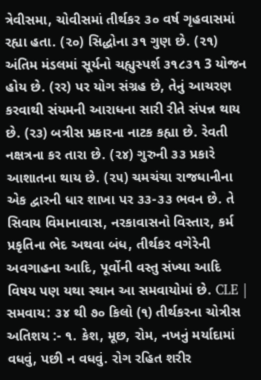ત્રેવીસમા, ચોવીસમાં તીર્થકર ૩૦ વર્ષ ગૃહવાસમાં રહ્યા હતા. (૨૦) સિદ્ધોના ૩૧ ગુણ છે. (૨૧) અંતિમ મંડલમાં સૂર્યનો ચહ્યુસ્પર્શ ૩૧૮૩૧ 3 યોજન હોય છે. (રર) પર યોગ સંગ્રહ છે, તેનું આચરણ કરવાથી સંયમની આરાધના સારી રીતે સંપન્ન થાય છે. (ર૩) બત્રીસ પ્રકારના નાટક કહ્યા છે. રેવતી નક્ષત્રના કર તારા છે. (૨૪) ગુરુની ૩૩ પ્રકારે આશાતના થાય છે. (૨૫) ચમચંચા રાજધાનીના એક દ્વારની ધાર શાખા પર ૩૩-૩૩ ભવન છે. તે સિવાય વિમાનાવાસ, નરકાવાસનો વિસ્તાર, કર્મ પ્રકૃતિના ભેદ અથવા બંધ, તીર્થકર વગેરેની અવગાહના આદિ, પૂર્વોની વસ્તુ સંખ્યા આદિ વિષય પણ યથા સ્થાન આ સમવાયોમાં છે. CLE | સમવાય: ૩૪ થી ૭૦ કિલો (૧) તીર્થકરના ચોત્રીસ અતિશય :- ૧. કેશ, મૂછ, રોમ, નખનું મર્યાદામાં વધવું, પછી ન વધવું. રોગ રહિત શરીર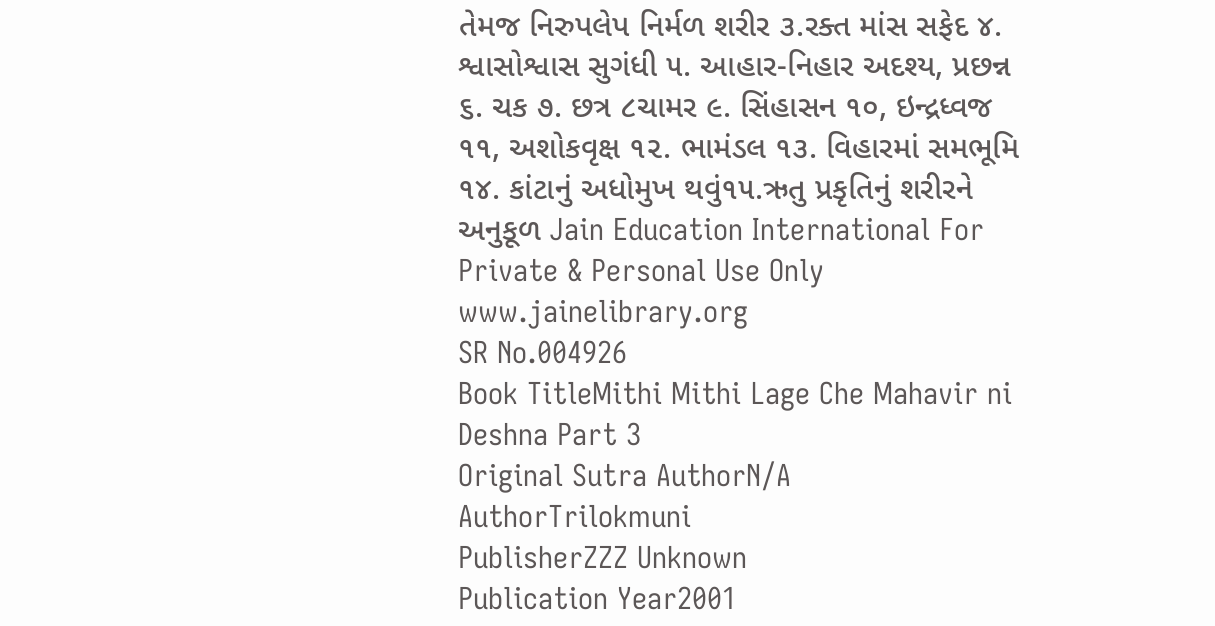તેમજ નિરુપલેપ નિર્મળ શરીર ૩.રક્ત માંસ સફેદ ૪. શ્વાસોશ્વાસ સુગંધી ૫. આહાર-નિહાર અદશ્ય, પ્રછન્ન ૬. ચક ૭. છત્ર ૮ચામર ૯. સિંહાસન ૧૦, ઇન્દ્રધ્વજ ૧૧, અશોકવૃક્ષ ૧૨. ભામંડલ ૧૩. વિહારમાં સમભૂમિ ૧૪. કાંટાનું અધોમુખ થવું૧૫.ઋતુ પ્રકૃતિનું શરીરને અનુકૂળ Jain Education International For Private & Personal Use Only www.jainelibrary.org
SR No.004926
Book TitleMithi Mithi Lage Che Mahavir ni Deshna Part 3
Original Sutra AuthorN/A
AuthorTrilokmuni
PublisherZZZ Unknown
Publication Year2001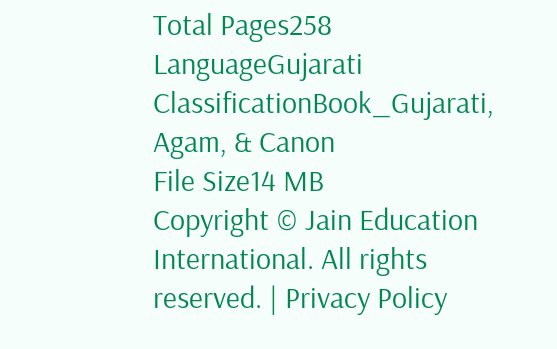Total Pages258
LanguageGujarati
ClassificationBook_Gujarati, Agam, & Canon
File Size14 MB
Copyright © Jain Education International. All rights reserved. | Privacy Policy